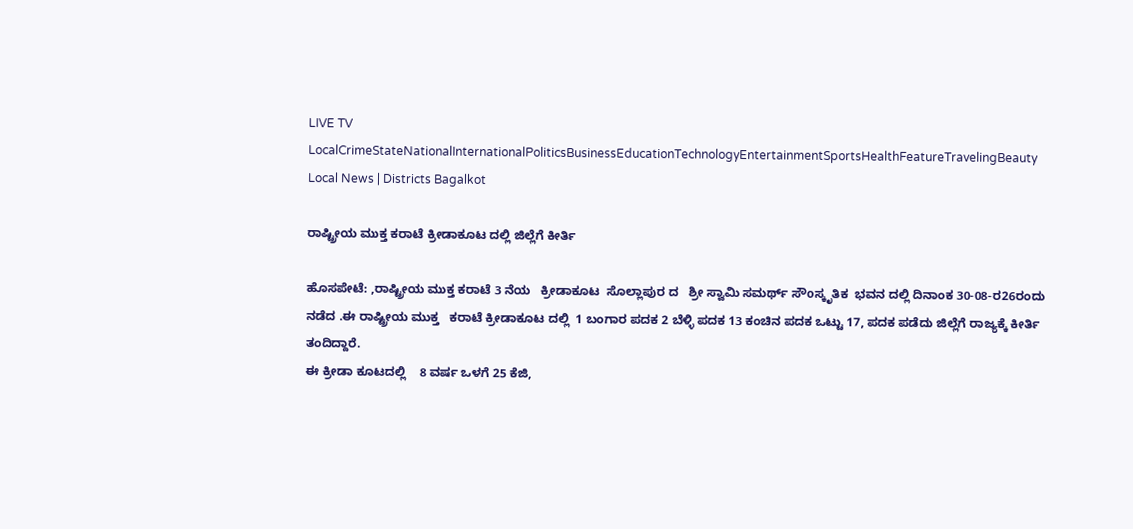LIVE TV LocalCrimeStateNationalInternationalPoliticsBusinessEducationTechnologyEntertainmentSportsHealthFeatureTravelingBeauty
Local News | Districts Bagalkot

ರಾಷ್ಟ್ರೀಯ ಮುಕ್ತ ಕರಾಟೆ ಕ್ರೀಡಾಕೂಟ ದಲ್ಲಿ ಜಿಲ್ಲೆಗೆ ಕೀರ್ತಿ

ಹೊಸಪೇಟೆ: ,ರಾಷ್ಟ್ರೀಯ ಮುಕ್ತ ಕರಾಟೆ 3 ನೆಯ   ಕ್ರೀಡಾಕೂಟ  ಸೊಲ್ಲಾಪುರ ದ   ಶ್ರೀ ಸ್ವಾಮಿ ಸಮರ್ಥ್ ಸೌoಸ್ಕೃತಿಕ  ಭವನ ದಲ್ಲಿ ದಿನಾಂಕ 30-08-ರ26ರಂದು   ನಡೆದ .ಈ ರಾಷ್ಟ್ರೀಯ ಮುಕ್ತ   ಕರಾಟೆ ಕ್ರೀಡಾಕೂಟ ದಲ್ಲಿ  1 ಬಂಗಾರ ಪದಕ 2 ಬೆಳ್ಳಿ ಪದಕ 13 ಕಂಚಿನ ಪದಕ ಒಟ್ಟು 17, ಪದಕ ಪಡೆದು ಜಿಲ್ಲೆಗೆ ರಾಜ್ಯಕ್ಕೆ ಕೀರ್ತಿ ತಂದಿದ್ದಾರೆ.
ಈ ಕ್ರೀಡಾ ಕೂಟದಲ್ಲಿ    8 ವರ್ಷ ಒಳಗೆ 25 ಕೆಜಿ,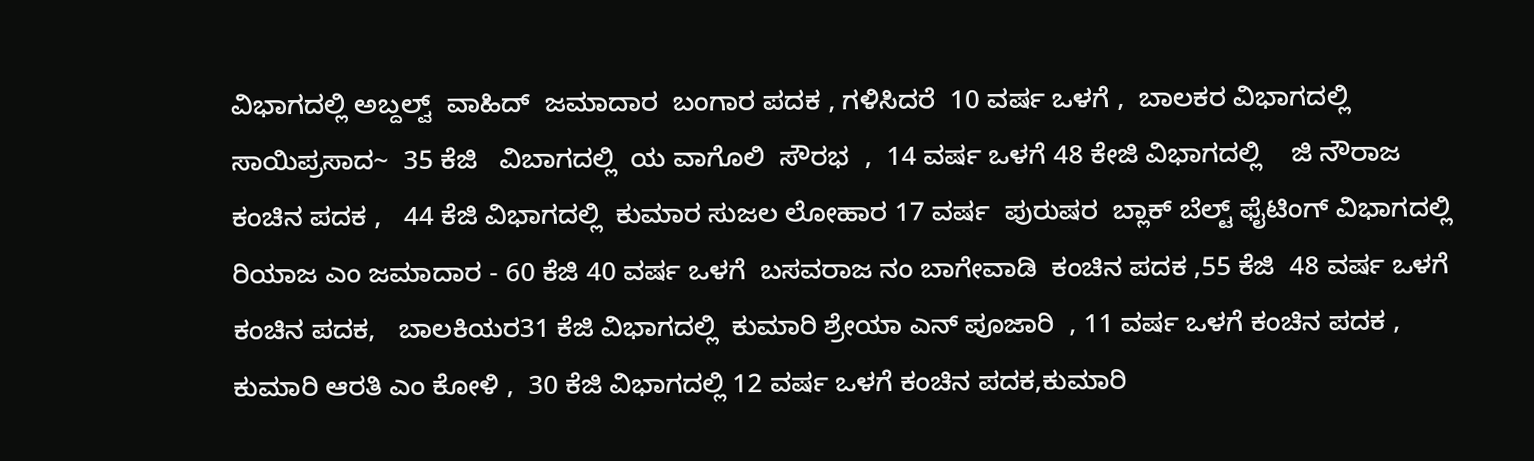ವಿಭಾಗದಲ್ಲಿ ಅಬ್ದಲ್ವ್  ವಾಹಿದ್  ಜಮಾದಾರ  ಬಂಗಾರ ಪದಕ , ಗಳಿಸಿದರೆ  10 ವರ್ಷ ಒಳಗೆ ,  ಬಾಲಕರ ವಿಭಾಗದಲ್ಲಿ  ಸಾಯಿಪ್ರಸಾದ~  35 ಕೆಜಿ   ವಿಬಾಗದಲ್ಲಿ  ಯ ವಾಗೊಲಿ  ಸೌರಭ  ,  14 ವರ್ಷ ಒಳಗೆ 48 ಕೇಜಿ ವಿಭಾಗದಲ್ಲಿ    ಜಿ ನೌರಾಜ ಕಂಚಿನ ಪದಕ ,   44 ಕೆಜಿ ವಿಭಾಗದಲ್ಲಿ  ಕುಮಾರ ಸುಜಲ ಲೋಹಾರ 17 ವರ್ಷ  ಪುರುಷರ  ಬ್ಲಾಕ್ ಬೆಲ್ಟ್ ಫೈಟಿಂಗ್ ವಿಭಾಗದಲ್ಲಿ ರಿಯಾಜ ಎಂ ಜಮಾದಾರ - 60 ಕೆಜಿ 40 ವರ್ಷ ಒಳಗೆ  ಬಸವರಾಜ ನಂ ಬಾಗೇವಾಡಿ  ಕಂಚಿನ ಪದಕ ,55 ಕೆಜಿ  48 ವರ್ಷ ಒಳಗೆ ಕಂಚಿನ ಪದಕ,   ಬಾಲಕಿಯರ31 ಕೆಜಿ ವಿಭಾಗದಲ್ಲಿ  ಕುಮಾರಿ ಶ್ರೇಯಾ ಎನ್ ಪೂಜಾರಿ  , 11 ವರ್ಷ ಒಳಗೆ ಕಂಚಿನ ಪದಕ , ಕುಮಾರಿ ಆರತಿ ಎಂ ಕೋಳಿ ,  30 ಕೆಜಿ ವಿಭಾಗದಲ್ಲಿ 12 ವರ್ಷ ಒಳಗೆ ಕಂಚಿನ ಪದಕ,ಕುಮಾರಿ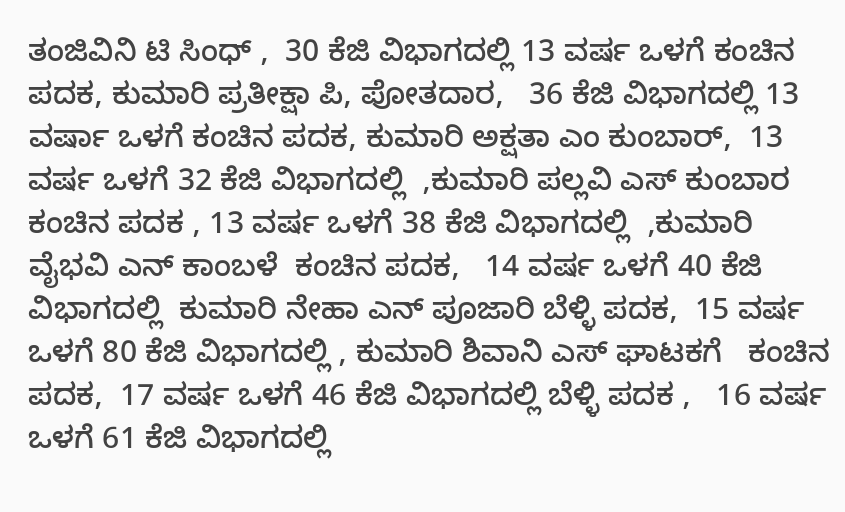ತಂಜಿವಿನಿ ಟಿ ಸಿಂಧ್ ,  30 ಕೆಜಿ ವಿಭಾಗದಲ್ಲಿ 13 ವರ್ಷ ಒಳಗೆ ಕಂಚಿನ ಪದಕ, ಕುಮಾರಿ ಪ್ರತೀಕ್ಷಾ ಪಿ, ಪೋತದಾರ,   36 ಕೆಜಿ ವಿಭಾಗದಲ್ಲಿ 13 ವರ್ಷಾ ಒಳಗೆ ಕಂಚಿನ ಪದಕ, ಕುಮಾರಿ ಅಕ್ಷತಾ ಎಂ ಕುಂಬಾರ್,  13 ವರ್ಷ ಒಳಗೆ 32 ಕೆಜಿ ವಿಭಾಗದಲ್ಲಿ  ,ಕುಮಾರಿ ಪಲ್ಲವಿ ಎಸ್ ಕುಂಬಾರ  ಕಂಚಿನ ಪದಕ , 13 ವರ್ಷ ಒಳಗೆ 38 ಕೆಜಿ ವಿಭಾಗದಲ್ಲಿ  ,ಕುಮಾರಿ ವೈಭವಿ ಎನ್ ಕಾಂಬಳೆ  ಕಂಚಿನ ಪದಕ,   14 ವರ್ಷ ಒಳಗೆ 40 ಕೆಜಿ ವಿಭಾಗದಲ್ಲಿ  ಕುಮಾರಿ ನೇಹಾ ಎನ್ ಪೂಜಾರಿ ಬೆಳ್ಳಿ ಪದಕ,  15 ವರ್ಷ ಒಳಗೆ 80 ಕೆಜಿ ವಿಭಾಗದಲ್ಲಿ , ಕುಮಾರಿ ಶಿವಾನಿ ಎಸ್ ಘಾಟಕಗೆ   ಕಂಚಿನ ಪದಕ,  17 ವರ್ಷ ಒಳಗೆ 46 ಕೆಜಿ ವಿಭಾಗದಲ್ಲಿ ಬೆಳ್ಳಿ ಪದಕ ,   16 ವರ್ಷ ಒಳಗೆ 61 ಕೆಜಿ ವಿಭಾಗದಲ್ಲಿ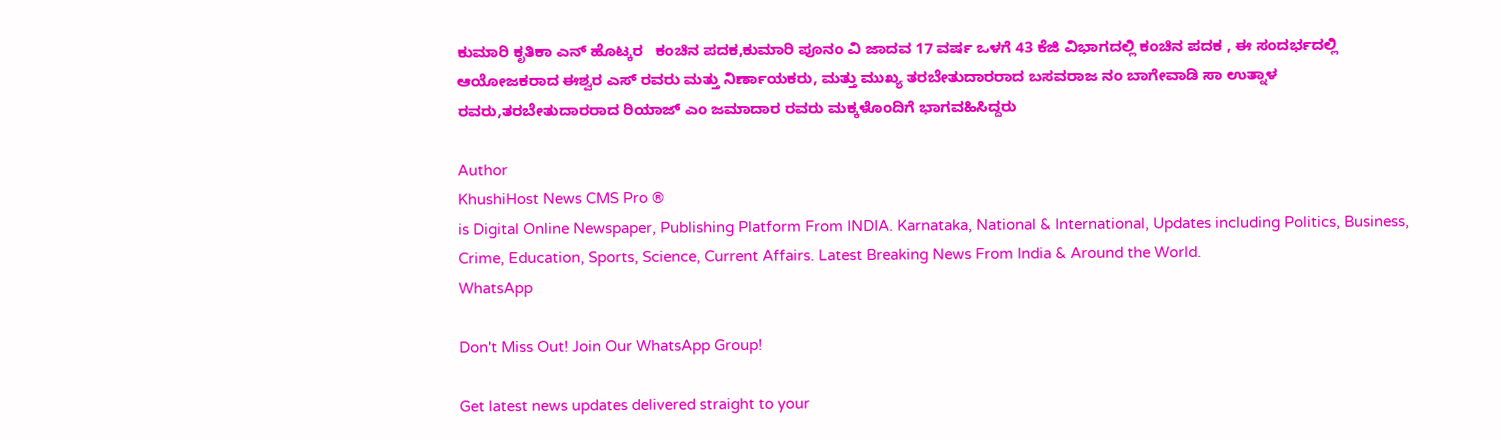ಕುಮಾರಿ ಕೃತಿಕಾ ಎನ್ ಹೊಟ್ಕರ   ಕಂಚಿನ ಪದಕ,ಕುಮಾರಿ ಪೂನಂ ವಿ ಜಾದವ 17 ವರ್ಷ ಒಳಗೆ 43 ಕೆಜಿ ವಿಭಾಗದಲ್ಲಿ ಕಂಚಿನ ಪದಕ , ಈ ಸಂದರ್ಭದಲ್ಲಿ ಆಯೋಜಕರಾದ ಈಶ್ವರ ಎಸ್ ರವರು ಮತ್ತು ನಿರ್ಣಾಯಕರು, ಮತ್ತು ಮುಖ್ಯ ತರಬೇತುದಾರರಾದ ಬಸವರಾಜ ನಂ ಬಾಗೇವಾಡಿ ಸಾ ಉತ್ನಾಳ ರವರು,ತರಬೇತುದಾರರಾದ ರಿಯಾಜ್ ಎಂ ಜಮಾದಾರ ರವರು ಮಕ್ಕಳೊಂದಿಗೆ ಭಾಗವಹಿಸಿದ್ದರು

Author
KhushiHost News CMS Pro ®
is Digital Online Newspaper, Publishing Platform From INDIA. Karnataka, National & International, Updates including Politics, Business, Crime, Education, Sports, Science, Current Affairs. Latest Breaking News From India & Around the World.
WhatsApp

Don't Miss Out! Join Our WhatsApp Group!

Get latest news updates delivered straight to your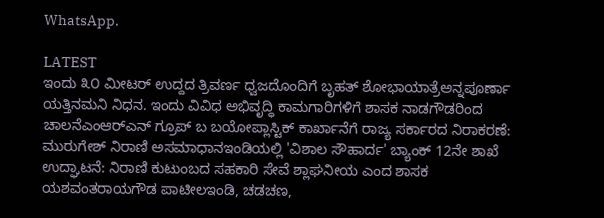WhatsApp.

LATEST
ಇಂದು ೩೦ ಮೀಟರ್ ಉದ್ದದ ತ್ರಿವರ್ಣ ಧ್ವಜದೊಂದಿಗೆ ಬೃಹತ್ ಶೋಭಾಯಾತ್ರೆಅನ್ನಪೂರ್ಣಾ ಯತ್ತಿನಮನಿ ನಿಧನ. ಇಂದು ವಿವಿಧ ಅಭಿವೃದ್ಧಿ ಕಾಮಗಾರಿಗಳಿಗೆ ಶಾಸಕ ನಾಡಗೌಡರಿಂದ ಚಾಲನೆಎಂಆರ್‌ಎನ್‌ ಗ್ರೂಪ್ ಬ ಬಯೋಪ್ಲಾಸ್ಟಿಕ್ ಕಾರ್ಖಾನೆಗೆ ರಾಜ್ಯ ಸರ್ಕಾರದ ನಿರಾಕರಣೆ: ಮುರುಗೇಶ್ ನಿರಾಣಿ ಅಸಮಾಧಾನಇಂಡಿಯಲ್ಲಿ 'ವಿಶಾಲ ಸೌಹಾರ್ದ' ಬ್ಯಾಂಕ್‌ 12ನೇ ಶಾಖೆ ಉದ್ಘಾಟನೆ: ನಿರಾಣಿ ಕುಟುಂಬದ ಸಹಕಾರಿ ಸೇವೆ ಶ್ಲಾಘನೀಯ ಎಂದ ಶಾಸಕ ಯಶವಂತರಾಯಗೌಡ ಪಾಟೀಲಇಂಡಿ, ಚಡಚಣ,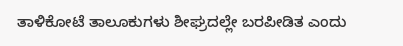ತಾಳಿಕೋಟೆ ತಾಲೂಕುಗಳು ಶೀಘ್ರದಲ್ಲೇ ಬರಪೀಡಿತ ಎಂದು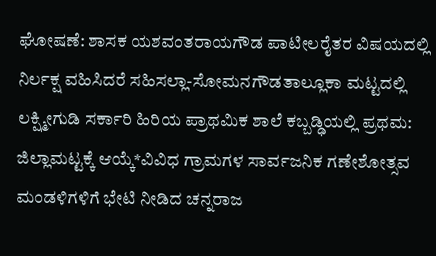ಘೋಷಣೆ: ಶಾಸಕ ಯಶವಂತರಾಯಗೌಡ ಪಾಟೀಲರೈತರ ವಿಷಯದಲ್ಲಿ ನಿರ್ಲಕ್ಷ ವಹಿಸಿದರೆ ಸಹಿಸಲ್ಲಾ-ಸೋಮನಗೌಡತಾಲ್ಲೂಕಾ ಮಟ್ಟದಲ್ಲಿ ಲಕ್ಷ್ಮೀಗುಡಿ ಸರ್ಕಾರಿ ಹಿರಿಯ ಪ್ರಾಥಮಿಕ ಶಾಲೆ ಕಬ್ಬಡ್ಢಿಯಲ್ಲಿ ಪ್ರಥಮ: ಜಿಲ್ಲಾಮಟ್ಟಕ್ಕೆ ಆಯ್ಕೆ*ವಿವಿಧ ಗ್ರಾಮಗಳ ಸಾರ್ವಜನಿಕ ಗಣೇಶೋತ್ಸವ ಮಂಡಳಿಗಳಿಗೆ ಭೇಟಿ ನೀಡಿದ ಚನ್ನರಾಜ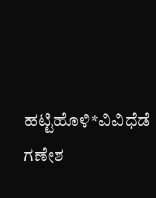ಹಟ್ಟಿಹೊಳಿ*ವಿವಿಧೆಡೆ ಗಣೇಶ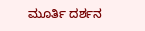ಮೂರ್ತಿ ದರ್ಶನ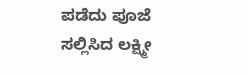ಪಡೆದು ಪೂಜೆ ಸಲ್ಲಿಸಿದ ಲಕ್ಷ್ಮೀ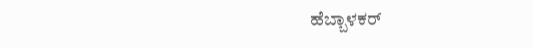ಹೆಬ್ಬಾಳಕರ್